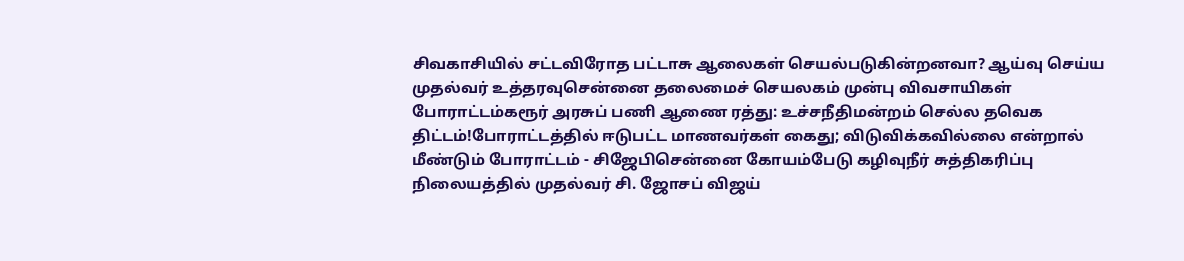சிவகாசியில் சட்டவிரோத பட்டாசு ஆலைகள் செயல்படுகின்றனவா? ஆய்வு செய்ய முதல்வர் உத்தரவுசென்னை தலைமைச் செயலகம் முன்பு விவசாயிகள் போராட்டம்கரூர் அரசுப் பணி ஆணை ரத்து: உச்சநீதிமன்றம் செல்ல தவெக திட்டம்!போராட்டத்தில் ஈடுபட்ட மாணவர்கள் கைது; விடுவிக்கவில்லை என்றால் மீண்டும் போராட்டம் - சிஜேபிசென்னை கோயம்பேடு கழிவுநீர் சுத்திகரிப்பு நிலையத்தில் முதல்வர் சி. ஜோசப் விஜய்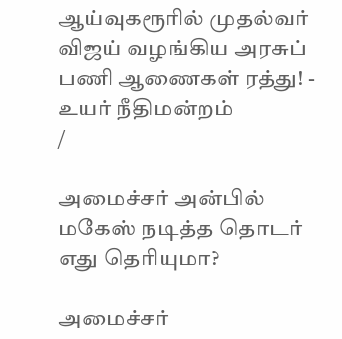ஆய்வுகரூரில் முதல்வர் விஜய் வழங்கிய அரசுப் பணி ஆணைகள் ரத்து! - உயர் நீதிமன்றம்
/

அமைச்சர் அன்பில் மகேஸ் நடித்த தொடர் எது தெரியுமா?

அமைச்சர்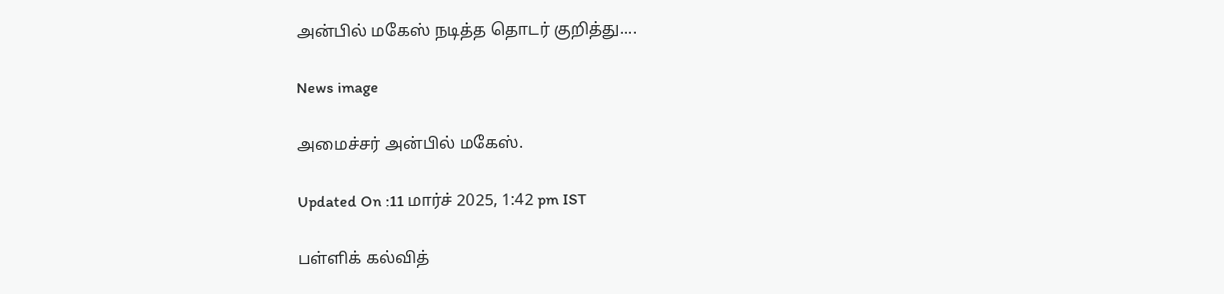அன்பில் மகேஸ் நடித்த தொடர் குறித்து....

News image

அமைச்சர் அன்பில் மகேஸ்.

Updated On :11 மார்ச் 2025, 1:42 pm IST

பள்ளிக் கல்வித்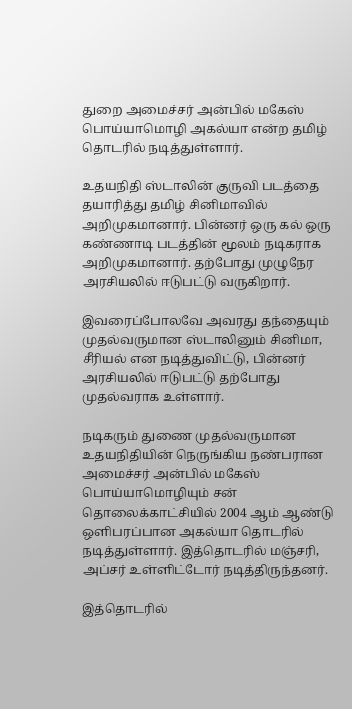துறை அமைச்சர் அன்பில் மகேஸ் பொய்யாமொழி அகல்யா என்ற தமிழ் தொடரில் நடித்துள்ளார்.

உதயநிதி ஸ்டாலின் குருவி படத்தை தயாரித்து தமிழ் சினிமாவில் அறிமுகமானார். பின்னர் ஒரு கல் ஒரு கண்ணாடி படத்தின் மூலம் நடிகராக அறிமுகமானார். தற்போது முழுநேர அரசியலில் ஈடுபட்டு வருகிறார்.

இவரைப்போலவே அவரது தந்தையும் முதல்வருமான ஸ்டாலினும் சினிமா, சீரியல் என நடித்துவிட்டு, பின்னர் அரசியலில் ஈடுபட்டு தற்போது முதல்வராக உள்ளார்.

நடிகரும் துணை முதல்வருமான உதயநிதியின் நெருங்கிய நண்பரான அமைச்சர் அன்பில் மகேஸ் பொய்யாமொழியும் சன் தொலைக்காட்சியில் 2004 ஆம் ஆண்டு ஒளிபரப்பான அகல்யா தொடரில் நடித்துள்ளார். இத்தொடரில் மஞ்சரி, அப்சர் உள்ளிட்டோர் நடித்திருந்தனர்.

இத்தொடரில்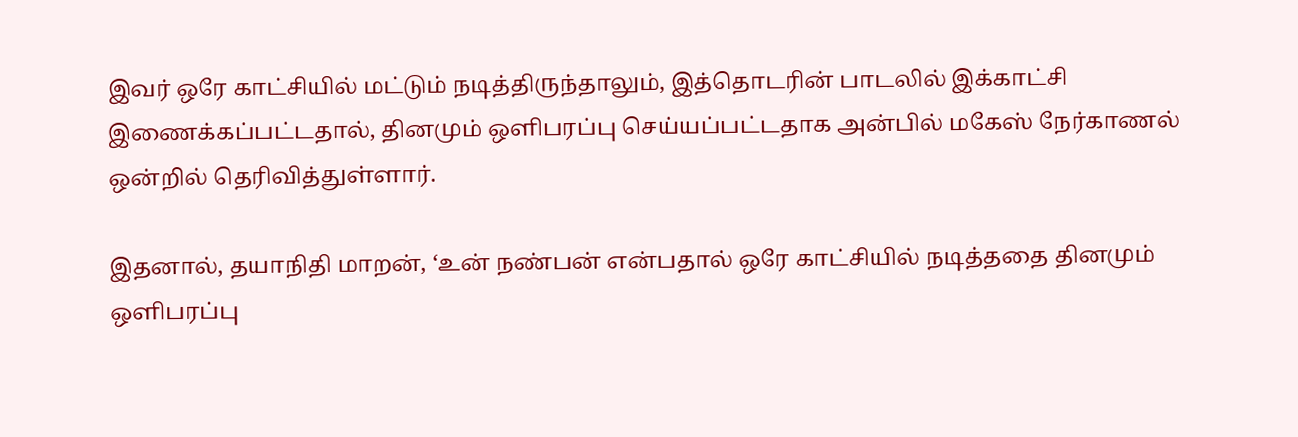இவர் ஒரே காட்சியில் மட்டும் நடித்திருந்தாலும், இத்தொடரின் பாடலில் இக்காட்சி இணைக்கப்பட்டதால், தினமும் ஒளிபரப்பு செய்யப்பட்டதாக அன்பில் மகேஸ் நேர்காணல் ஒன்றில் தெரிவித்துள்ளார்.

இதனால், தயாநிதி மாறன், ‘உன் நண்பன் என்பதால் ஒரே காட்சியில் நடித்ததை தினமும் ஒளிபரப்பு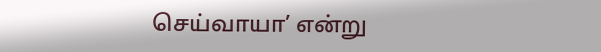செய்வாயா’ என்று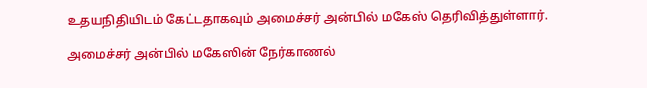உதயநிதியிடம் கேட்டதாகவும் அமைச்சர் அன்பில் மகேஸ் தெரிவித்துள்ளார்.

அமைச்சர் அன்பில் மகேஸின் நேர்காணல்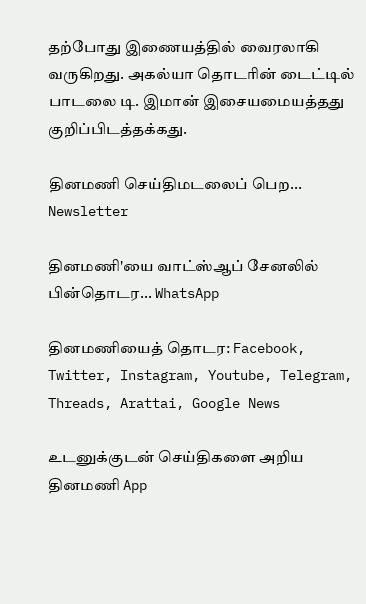தற்போது இணையத்தில் வைரலாகி வருகிறது. அகல்யா தொடரின் டைட்டில் பாடலை டி. இமான் இசையமையத்தது குறிப்பிடத்தக்கது.

தினமணி செய்திமடலைப் பெற... Newsletter

தினமணி'யை வாட்ஸ்ஆப் சேனலில் பின்தொடர... WhatsApp

தினமணியைத் தொடர: Facebook, Twitter, Instagram, Youtube, Telegram, Threads, Arattai, Google News

உடனுக்குடன் செய்திகளை அறிய தினமணி App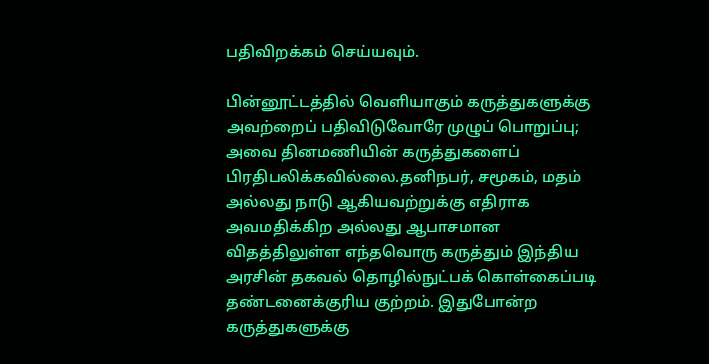பதிவிறக்கம் செய்யவும்.

பின்னூட்டத்தில் வெளியாகும் கருத்துகளுக்கு அவற்றைப் பதிவிடுவோரே முழுப் பொறுப்பு; அவை தினமணியின் கருத்துகளைப் பிரதிபலிக்கவில்லை.தனிநபர், சமூகம், மதம் அல்லது நாடு ஆகியவற்றுக்கு எதிராக அவமதிக்கிற அல்லது ஆபாசமான விதத்திலுள்ள எந்தவொரு கருத்தும் இந்திய அரசின் தகவல் தொழில்நுட்பக் கொள்கைப்படி தண்டனைக்குரிய குற்றம். இதுபோன்ற கருத்துகளுக்கு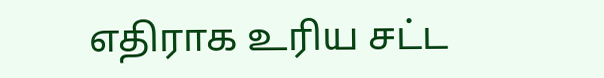எதிராக உரிய சட்ட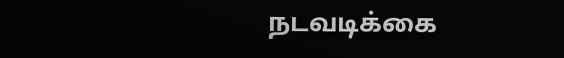நடவடிக்கை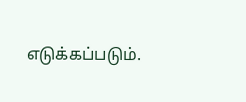எடுக்கப்படும்.